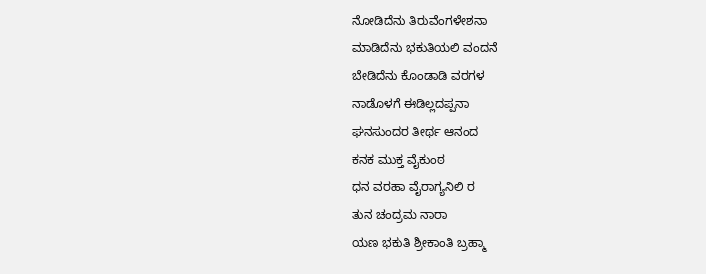ನೋಡಿದೆನು ತಿರುವೆಂಗಳೇಶನಾ
ಮಾಡಿದೆನು ಭಕುತಿಯಲಿ ವಂದನೆ
ಬೇಡಿದೆನು ಕೊಂಡಾಡಿ ವರಗಳ
ನಾಡೊಳಗೆ ಈಡಿಲ್ಲದಪ್ಪನಾ
ಘನಸುಂದರ ತೀರ್ಥ ಆನಂದ
ಕನಕ ಮುಕ್ತ ವೈಕುಂಠ
ಧನ ವರಹಾ ವೈರಾಗ್ಯನಿಲಿ ರ
ತುನ ಚಂದ್ರಮ ನಾರಾ
ಯಣ ಭಕುತಿ ಶ್ರೀಕಾಂತಿ ಬ್ರಹ್ಮಾ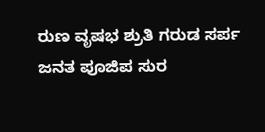ರುಣ ವೃಷಭ ಶ್ರುತಿ ಗರುಡ ಸರ್ಪ
ಜನತ ಪೂಜಿಪ ಸುರ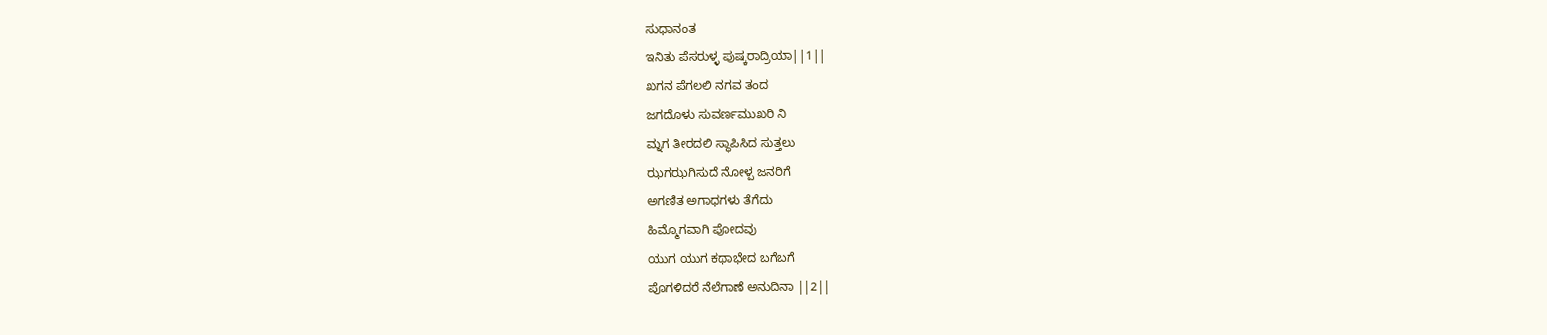ಸುಧಾನಂತ
ಇನಿತು ಪೆಸರುಳ್ಳ ಪುಷ್ಕರಾದ್ರಿಯಾ||1||
ಖಗನ ಪೆಗಲಲಿ ನಗವ ತಂದ
ಜಗದೊಳು ಸುವರ್ಣಮುಖರಿ ನಿ
ಮ್ನಗ ತೀರದಲಿ ಸ್ಥಾಪಿಸಿದ ಸುತ್ತಲು
ಝಗಝಗಿಸುದೆ ನೋಳ್ಪ ಜನರಿಗೆ
ಅಗಣಿತ ಅಗಾಧಗಳು ತೆಗೆದು
ಹಿಮ್ಮೊಗವಾಗಿ ಪೋದವು
ಯುಗ ಯುಗ ಕಥಾಭೇದ ಬಗೆಬಗೆ
ಪೊಗಳಿದರೆ ನೆಲೆಗಾಣೆ ಅನುದಿನಾ ||2||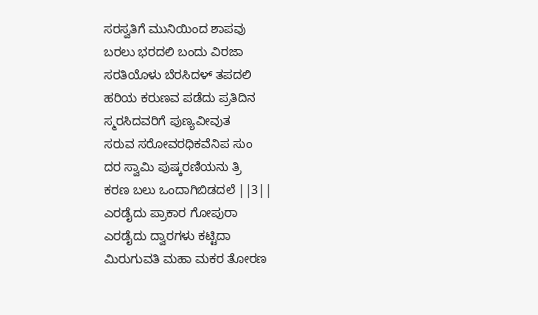ಸರಸ್ವತಿಗೆ ಮುನಿಯಿಂದ ಶಾಪವು
ಬರಲು ಭರದಲಿ ಬಂದು ವಿರಜಾ
ಸರತಿಯೊಳು ಬೆರಸಿದಳ್ ತಪದಲಿ
ಹರಿಯ ಕರುಣವ ಪಡೆದು ಪ್ರತಿದಿನ
ಸ್ಮರಸಿದವರಿಗೆ ಪುಣ್ಯವೀವುತ
ಸರುವ ಸರೋವರಧಿಕವೆನಿಪ ಸುಂ
ದರ ಸ್ವಾಮಿ ಪುಷ್ಕರಣಿಯನು ತ್ರಿ
ಕರಣ ಬಲು ಒಂದಾಗಿಬಿಡದಲೆ ||3||
ಎರಡೈದು ಪ್ರಾಕಾರ ಗೋಪುರಾ
ಎರಡೈದು ದ್ವಾರಗಳು ಕಟ್ಟಿದಾ
ಮಿರುಗುವತಿ ಮಹಾ ಮಕರ ತೋರಣ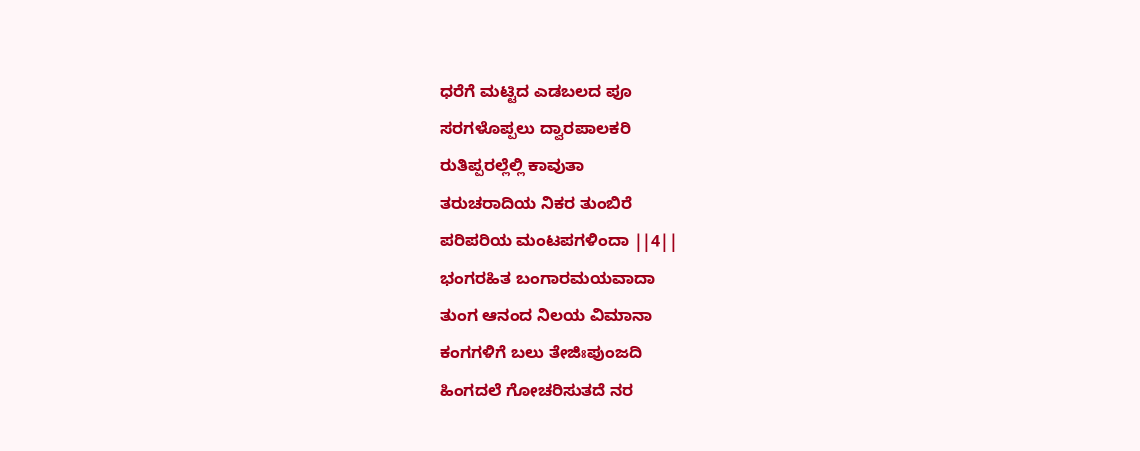ಧರೆಗೆ ಮಟ್ಟಿದ ಎಡಬಲದ ಪೂ
ಸರಗಳೊಪ್ಪಲು ದ್ವಾರಪಾಲಕರಿ
ರುತಿಪ್ಪರಲ್ಲೆಲ್ಲಿ ಕಾವುತಾ
ತರುಚರಾದಿಯ ನಿಕರ ತುಂಬಿರೆ
ಪರಿಪರಿಯ ಮಂಟಪಗಳಿಂದಾ ||4||
ಭಂಗರಹಿತ ಬಂಗಾರಮಯವಾದಾ
ತುಂಗ ಆನಂದ ನಿಲಯ ವಿಮಾನಾ
ಕಂಗಗಳಿಗೆ ಬಲು ತೇಜಿಃಪುಂಜದಿ
ಹಿಂಗದಲೆ ಗೋಚರಿಸುತದೆ ನರ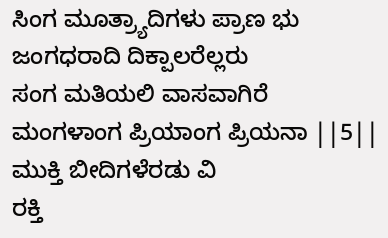ಸಿಂಗ ಮೂತ್ರ್ಯಾದಿಗಳು ಪ್ರಾಣ ಭು
ಜಂಗಧರಾದಿ ದಿಕ್ಪಾಲರೆಲ್ಲರು
ಸಂಗ ಮತಿಯಲಿ ವಾಸವಾಗಿರೆ
ಮಂಗಳಾಂಗ ಪ್ರಿಯಾಂಗ ಪ್ರಿಯನಾ ||5||
ಮುಕ್ತಿ ಬೀದಿಗಳೆರಡು ವಿ
ರಕ್ತಿ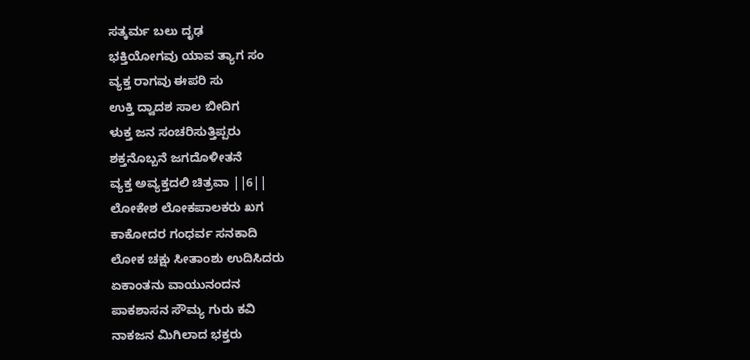ಸತ್ಕರ್ಮ ಬಲು ದೃಢ
ಭಕ್ತಿಯೋಗವು ಯಾವ ತ್ಯಾಗ ಸಂ
ವ್ಯಕ್ತ ರಾಗವು ಈಪರಿ ಸು
ಉಕ್ತಿ ದ್ವಾದಶ ಸಾಲ ಬೀದಿಗ
ಳುಕ್ತ ಜನ ಸಂಚರಿಸುತ್ತಿಪ್ಪರು
ಶಕ್ತನೊಬ್ಬನೆ ಜಗದೊಳೀತನೆ
ವ್ಯಕ್ತ ಅವ್ಯಕ್ತದಲಿ ಚಿತ್ರವಾ ||6||
ಲೋಕೇಶ ಲೋಕಪಾಲಕರು ಖಗ
ಕಾಕೋದರ ಗಂಧರ್ವ ಸನಕಾದಿ
ಲೋಕ ಚಕ್ಷು ಸೀತಾಂಶು ಉದಿಸಿದರು
ಏಕಾಂತನು ವಾಯುನಂದನ
ಪಾಕಶಾಸನ ಸೌಮ್ಯ ಗುರು ಕವಿ
ನಾಕಜನ ಮಿಗಿಲಾದ ಭಕ್ತರು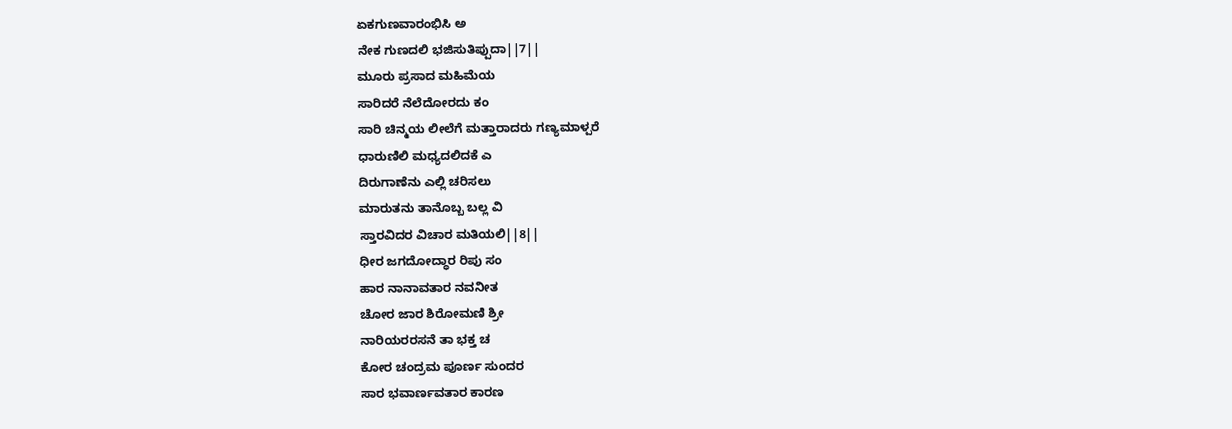ಏಕಗುಣವಾರಂಭಿಸಿ ಅ
ನೇಕ ಗುಣದಲಿ ಭಜಿಸುತಿಪ್ಪುದಾ||7||
ಮೂರು ಪ್ರಸಾದ ಮಹಿಮೆಯ
ಸಾರಿದರೆ ನೆಲೆದೋರದು ಕಂ
ಸಾರಿ ಚಿನ್ಮಯ ಲೀಲೆಗೆ ಮತ್ತಾರಾದರು ಗಣ್ಯಮಾಳ್ಪರೆ
ಧಾರುಣಿಲಿ ಮಧ್ಯದಲಿದಕೆ ಎ
ದಿರುಗಾಣೆನು ಎಲ್ಲಿ ಚರಿಸಲು
ಮಾರುತನು ತಾನೊಬ್ಬ ಬಲ್ಲ ವಿ
ಸ್ತಾರವಿದರ ವಿಚಾರ ಮತಿಯಲಿ||8||
ಧೀರ ಜಗದೋದ್ಧಾರ ರಿಪು ಸಂ
ಹಾರ ನಾನಾವತಾರ ನವನೀತ
ಚೋರ ಜಾರ ಶಿರೋಮಣಿ ಶ್ರೀ
ನಾರಿಯರರಸನೆ ತಾ ಭಕ್ತ ಚ
ಕೋರ ಚಂದ್ರಮ ಪೂರ್ಣ ಸುಂದರ
ಸಾರ ಭವಾರ್ಣವತಾರ ಕಾರಣ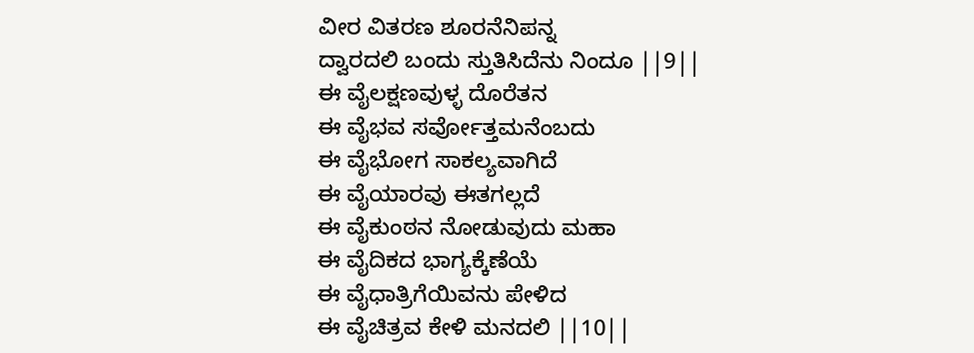ವೀರ ವಿತರಣ ಶೂರನೆನಿಪನ್ನ
ದ್ವಾರದಲಿ ಬಂದು ಸ್ತುತಿಸಿದೆನು ನಿಂದೂ ||9||
ಈ ವೈಲಕ್ಷಣವುಳ್ಳ ದೊರೆತನ
ಈ ವೈಭವ ಸರ್ವೋತ್ತಮನೆಂಬದು
ಈ ವೈಭೋಗ ಸಾಕಲ್ಯವಾಗಿದೆ
ಈ ವೈಯಾರವು ಈತಗಲ್ಲದೆ
ಈ ವೈಕುಂಠನ ನೋಡುವುದು ಮಹಾ
ಈ ವೈದಿಕದ ಭಾಗ್ಯಕ್ಕೆಣೆಯೆ
ಈ ವೈಧಾತ್ರಿಗೆಯಿವನು ಪೇಳಿದ
ಈ ವೈಚಿತ್ರವ ಕೇಳಿ ಮನದಲಿ ||10||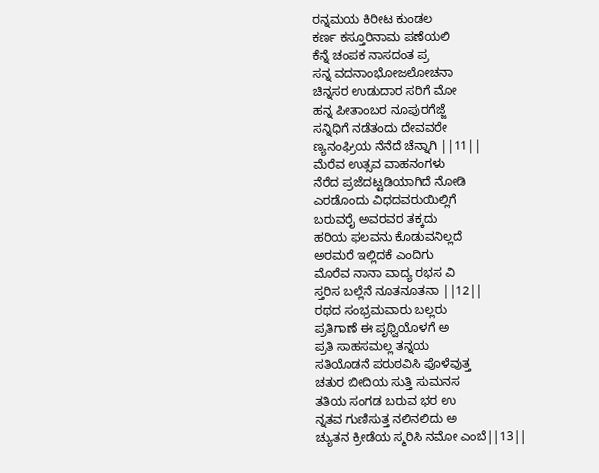ರನ್ನಮಯ ಕಿರೀಟ ಕುಂಡಲ
ಕರ್ಣ ಕಸ್ತೂರಿನಾಮ ಪಣೆಯಲಿ
ಕೆನ್ನೆ ಚಂಪಕ ನಾಸದಂತ ಪ್ರ
ಸನ್ನ ವದನಾಂಭೋಜಲೋಚನಾ
ಚಿನ್ನಸರ ಉಡುದಾರ ಸರಿಗೆ ಮೋ
ಹನ್ನ ಪೀತಾಂಬರ ನೂಪುರಗೆಜ್ಜೆ
ಸನ್ನಿಧಿಗೆ ನಡೆತಂದು ದೇವವರೇ
ಣ್ಯನಂಘ್ರಿಯ ನೆನೆದೆ ಚೆನ್ನಾಗಿ ||11||
ಮೆರೆವ ಉತ್ಸವ ವಾಹನಂಗಳು
ನೆರೆದ ಪ್ರಜೆದಟ್ಟಡಿಯಾಗಿದೆ ನೋಡಿ
ಎರಡೊಂದು ವಿಧದವರುಯಿಲ್ಲಿಗೆ
ಬರುವರೈ ಅವರವರ ತಕ್ಕದು
ಹರಿಯ ಫಲವನು ಕೊಡುವನಿಲ್ಲದೆ
ಅರಮರೆ ಇಲ್ಲಿದಕೆ ಎಂದಿಗು
ಮೊರೆವ ನಾನಾ ವಾದ್ಯ ರಭಸ ವಿ
ಸ್ತರಿಸ ಬಲ್ಲೆನೆ ನೂತನೂತನಾ ||12||
ರಥದ ಸಂಭ್ರಮವಾರು ಬಲ್ಲರು
ಪ್ರತಿಗಾಣೆ ಈ ಪೃಥ್ವಿಯೊಳಗೆ ಅ
ಪ್ರತಿ ಸಾಹಸಮಲ್ಲ ತನ್ನಯ
ಸತಿಯೊಡನೆ ಪರುಠವಿಸಿ ಪೊಳೆವುತ್ತ
ಚತುರ ಬೀದಿಯ ಸುತ್ತಿ ಸುಮನಸ
ತತಿಯ ಸಂಗಡ ಬರುವ ಭರ ಉ
ನ್ನತವ ಗುಣಿಸುತ್ತ ನಲಿನಲಿದು ಅ
ಚ್ಯುತನ ಕ್ರೀಡೆಯ ಸ್ಮರಿಸಿ ನಮೋ ಎಂಬೆ||13||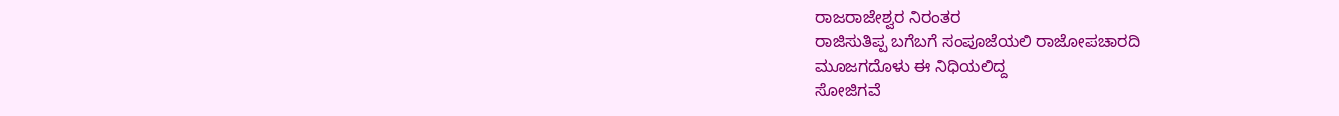ರಾಜರಾಜೇಶ್ವರ ನಿರಂತರ
ರಾಜಿಸುತಿಪ್ಪ ಬಗೆಬಗೆ ಸಂಪೂಜೆಯಲಿ ರಾಜೋಪಚಾರದಿ
ಮೂಜಗದೊಳು ಈ ನಿಧಿಯಲಿದ್ದ
ಸೋಜಿಗವೆ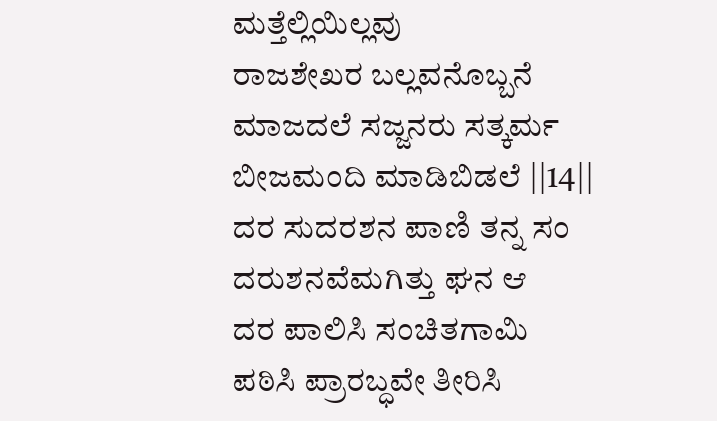ಮತ್ತೆಲ್ಲಿಯಿಲ್ಲವು
ರಾಜಶೇಖರ ಬಲ್ಲವನೊಬ್ಬನೆ
ಮಾಜದಲೆ ಸಜ್ಜನರು ಸತ್ಕರ್ಮ
ಬೀಜಮಂದಿ ಮಾಡಿಬಿಡಲೆ ||14||
ದರ ಸುದರಶನ ಪಾಣಿ ತನ್ನ ಸಂ
ದರುಶನವೆಮಗಿತ್ತು ಘನ ಆ
ದರ ಪಾಲಿಸಿ ಸಂಚಿತಗಾಮಿ
ಪಠಿಸಿ ಪ್ರಾರಬ್ಧವೇ ತೀರಿಸಿ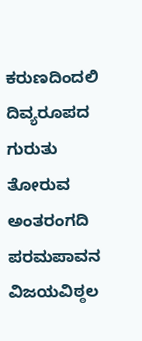ಕರುಣದಿಂದಲಿ ದಿವ್ಯರೂಪದ
ಗುರುತು ತೋರುವ ಅಂತರಂಗದಿ
ಪರಮಪಾವನ ವಿಜಯವಿಠ್ಠಲ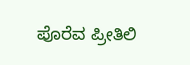ಪೊರೆವ ಪ್ರೀತಿಲಿ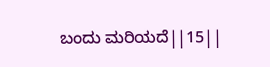ಬಂದು ಮರಿಯದೆ||15||